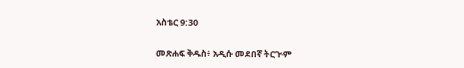አስቴር 9:30

መጽሐፍ ቅዱስ፥ አዲሱ መደበኛ ትርጒም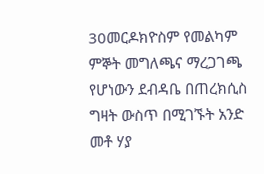30መርዶክዮስም የመልካም ምኞት መግለጫና ማረጋገጫ የሆነውን ደብዳቤ በጠረክሲስ ግዛት ውስጥ በሚገኙት አንድ መቶ ሃያ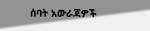ሰባት አውራጃዎች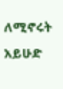ለሚኖሩት አይሁድ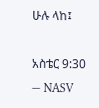ሁሉ ላከ፤

አስቴር 9:30 — NASV